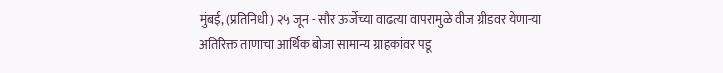मुंबई, (प्रतिनिधी) २५ जून - सौर ऊर्जेच्या वाढत्या वापरामुळे वीज ग्रीडवर येणाऱ्या अतिरिक्त ताणाचा आर्थिक बोजा सामान्य ग्राहकांवर पडू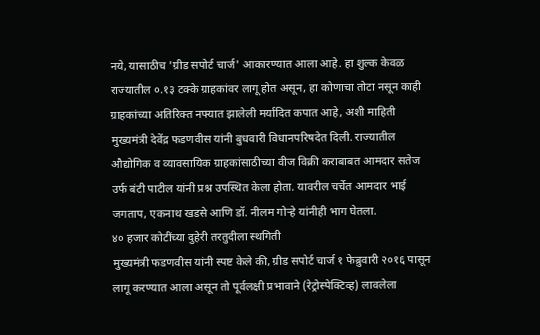नये, यासाठीच 'ग्रीड सपोर्ट चार्ज' आकारण्यात आला आहे. हा शुल्क केवळ राज्यातील ०.१३ टक्के ग्राहकांवर लागू होत असून, हा कोणाचा तोटा नसून काही ग्राहकांच्या अतिरिक्त नफ्यात झालेली मर्यादित कपात आहे, अशी माहिती मुख्यमंत्री देवेंद्र फडणवीस यांनी बुधवारी विधानपरिषदेत दिली. राज्यातील औद्योगिक व व्यावसायिक ग्राहकांसाठीच्या वीज विक्री कराबाबत आमदार सतेज उर्फ बंटी पाटील यांनी प्रश्न उपस्थित केला होता. यावरील चर्चेत आमदार भाई जगताप, एकनाथ खडसे आणि डॉ. नीलम गोऱ्हे यांनीही भाग घेतला.
४० हजार कोटींच्या दुहेरी तरतुदीला स्थगिती
मुख्यमंत्री फडणवीस यांनी स्पष्ट केले की, ग्रीड सपोर्ट चार्ज १ फेब्रुवारी २०१६ पासून लागू करण्यात आला असून तो पूर्वलक्षी प्रभावाने (रेट्रोस्पेक्टिव्ह) लावलेला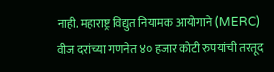नाही. महाराष्ट्र विद्युत नियामक आयोगाने (MERC) वीज दरांच्या गणनेत ४० हजार कोटी रुपयांची तरतूद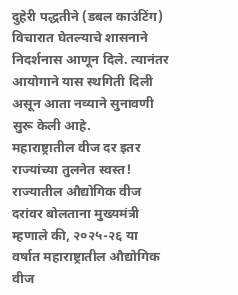दुहेरी पद्धतीने (डबल काउंटिंग) विचारात घेतल्याचे शासनाने निदर्शनास आणून दिले. त्यानंतर आयोगाने यास स्थगिती दिली असून आता नव्याने सुनावणी सुरू केली आहे.
महाराष्ट्रातील वीज दर इतर राज्यांच्या तुलनेत स्वस्त!
राज्यातील औद्योगिक वीज दरांवर बोलताना मुख्यमंत्री म्हणाले की, २०२५-२६ या वर्षात महाराष्ट्रातील औद्योगिक वीज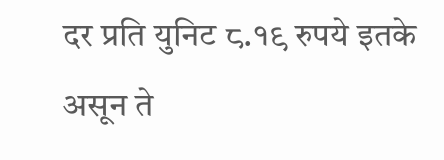दर प्रति युनिट ८.१९ रुपये इतके असून ते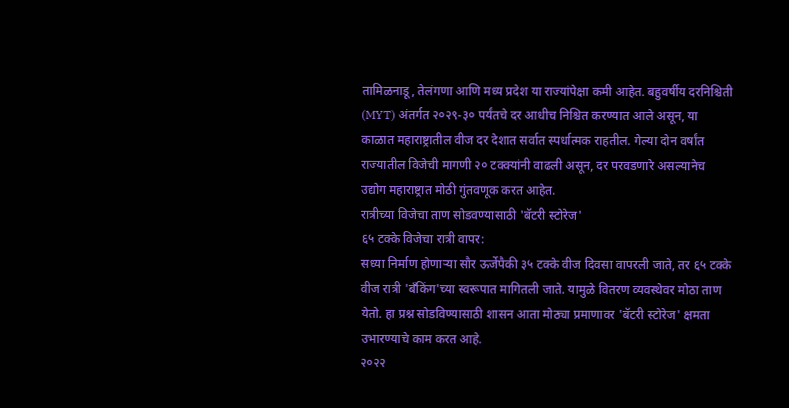तामिळनाडू, तेलंगणा आणि मध्य प्रदेश या राज्यांपेक्षा कमी आहेत. बहुवर्षीय दरनिश्चिती (MYT) अंतर्गत २०२९-३० पर्यंतचे दर आधीच निश्चित करण्यात आले असून, या काळात महाराष्ट्रातील वीज दर देशात सर्वात स्पर्धात्मक राहतील. गेल्या दोन वर्षांत राज्यातील विजेची मागणी २० टक्क्यांनी वाढली असून, दर परवडणारे असल्यानेच उद्योग महाराष्ट्रात मोठी गुंतवणूक करत आहेत.
रात्रीच्या विजेचा ताण सोडवण्यासाठी 'बॅटरी स्टोरेज'
६५ टक्के विजेचा रात्री वापर:
सध्या निर्माण होणाऱ्या सौर ऊर्जेपैकी ३५ टक्के वीज दिवसा वापरली जाते, तर ६५ टक्के वीज रात्री 'बँकिंग'च्या स्वरूपात मागितली जाते. यामुळे वितरण व्यवस्थेवर मोठा ताण येतो. हा प्रश्न सोडविण्यासाठी शासन आता मोठ्या प्रमाणावर 'बॅटरी स्टोरेज' क्षमता उभारण्याचे काम करत आहे.
२०२२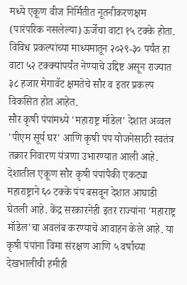मध्ये एकूण वीज निर्मितीत नूतनीकरणक्षम (पारंपरिक नसलेल्या) ऊर्जेचा वाटा १५ टक्के होता. विविध प्रकल्पांच्या माध्यमातून २०२९-३० पर्यंत हा वाटा ५२ टक्क्यांपर्यंत नेण्याचे उद्दिष्ट असून राज्यात ३८ हजार मेगावॅट क्षमतेचे सौर व इतर प्रकल्प विकसित होत आहेत.
सौर कृषी पंपांमध्ये 'महाराष्ट्र मॉडेल' देशात अव्वल
'पीएम सूर्य घर' आणि कृषी पंप योजनेसाठी स्वतंत्र तक्रार निवारण यंत्रणा उभारण्यात आली आहे. देशातील एकूण सौर कृषी पंपांपैकी एकट्या महाराष्ट्राने ६० टक्के पंप बसवून देशात आघाडी घेतली आहे. केंद्र सरकारनेही इतर राज्यांना 'महाराष्ट्र मॉडेल'चा अवलंब करण्याचे आवाहन केले आहे. या कृषी पंपांना विमा संरक्षण आणि ५ वर्षांच्या देखभालीची हमीही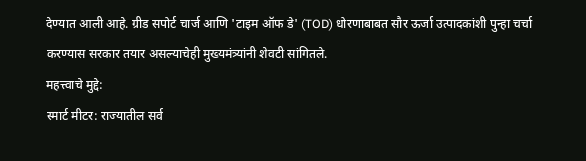देण्यात आली आहे. ग्रीड सपोर्ट चार्ज आणि 'टाइम ऑफ डे' (TOD) धोरणाबाबत सौर ऊर्जा उत्पादकांशी पुन्हा चर्चा करण्यास सरकार तयार असल्याचेही मुख्यमंत्र्यांनी शेवटी सांगितले.
महत्त्वाचे मुद्दे:
स्मार्ट मीटर: राज्यातील सर्व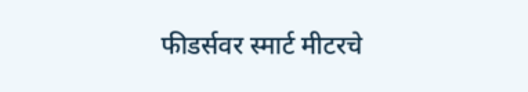फीडर्सवर स्मार्ट मीटरचे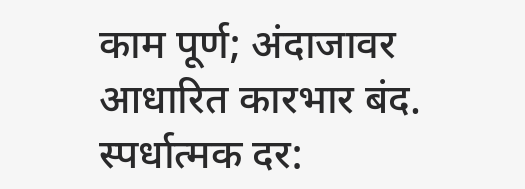काम पूर्ण; अंदाजावर आधारित कारभार बंद.
स्पर्धात्मक दर: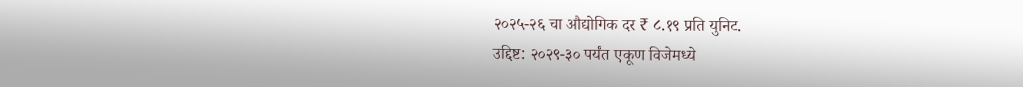२०२५-२६ चा औद्योगिक दर ₹ ८.१९ प्रति युनिट.
उद्दिष्ट: २०२९-३० पर्यंत एकूण विजेमध्ये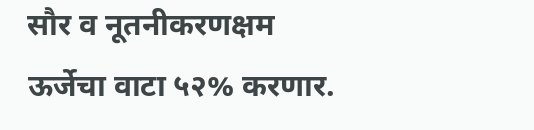सौर व नूतनीकरणक्षम ऊर्जेचा वाटा ५२% करणार.